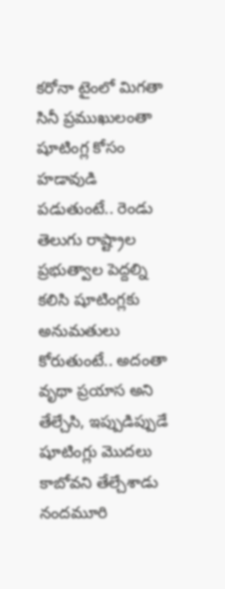కరోనా టైంలో మిగతా సినీ ప్రముఖులంతా షూటింగ్ల కోసం హడావుడి పడుతుంటే.. రెండు తెలుగు రాష్ట్రాల ప్రభుత్వాల పెద్దల్ని కలిసి షూటింగ్లకు అనుమతులు కోరుతుంటే.. అదంతా వృథా ప్రయాస అని తేల్చేసి, ఇప్పుడిప్పుడే షూటింగ్లు మొదలు కాబోవని తేల్చేశాడు నందమూరి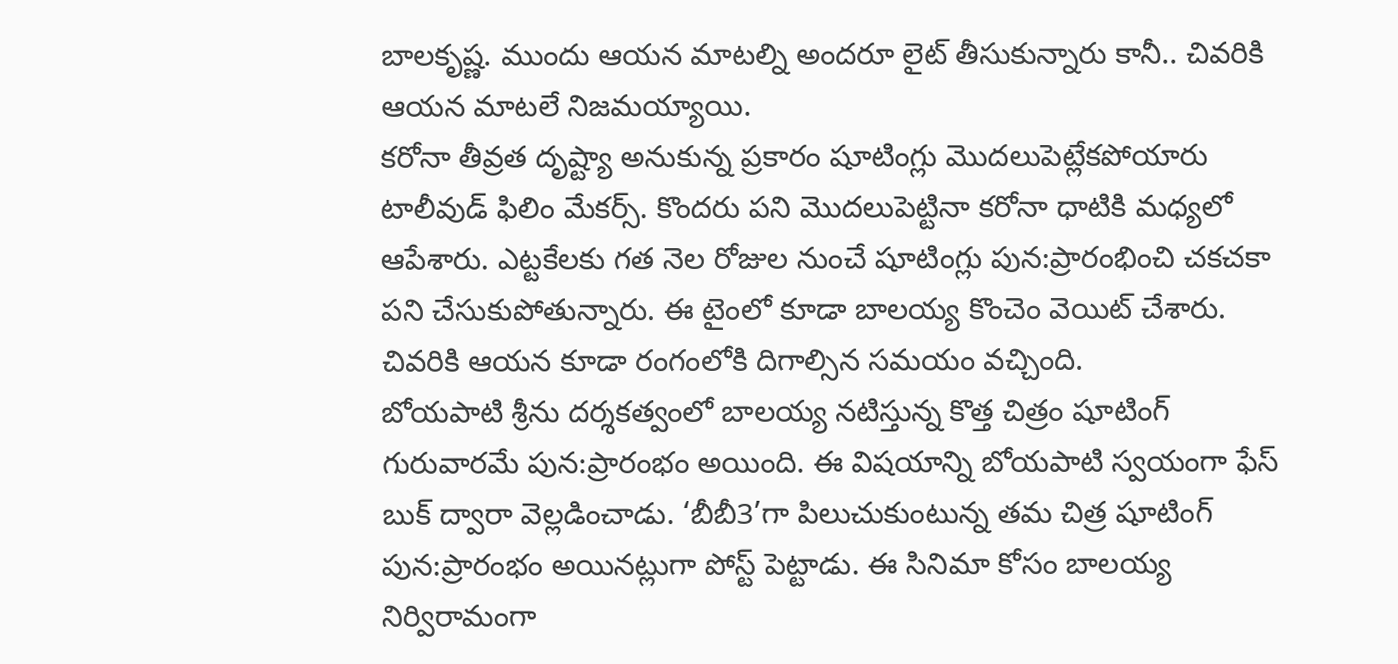బాలకృష్ణ. ముందు ఆయన మాటల్ని అందరూ లైట్ తీసుకున్నారు కానీ.. చివరికి ఆయన మాటలే నిజమయ్యాయి.
కరోనా తీవ్రత దృష్ట్యా అనుకున్న ప్రకారం షూటింగ్లు మొదలుపెట్లేకపోయారు టాలీవుడ్ ఫిలిం మేకర్స్. కొందరు పని మొదలుపెట్టినా కరోనా ధాటికి మధ్యలో ఆపేశారు. ఎట్టకేలకు గత నెల రోజుల నుంచే షూటింగ్లు పున:ప్రారంభించి చకచకా పని చేసుకుపోతున్నారు. ఈ టైంలో కూడా బాలయ్య కొంచెం వెయిట్ చేశారు. చివరికి ఆయన కూడా రంగంలోకి దిగాల్సిన సమయం వచ్చింది.
బోయపాటి శ్రీను దర్శకత్వంలో బాలయ్య నటిస్తున్న కొత్త చిత్రం షూటింగ్ గురువారమే పున:ప్రారంభం అయింది. ఈ విషయాన్ని బోయపాటి స్వయంగా ఫేస్ బుక్ ద్వారా వెల్లడించాడు. ‘బీబీ3’గా పిలుచుకుంటున్న తమ చిత్ర షూటింగ్ పున:ప్రారంభం అయినట్లుగా పోస్ట్ పెట్టాడు. ఈ సినిమా కోసం బాలయ్య నిర్విరామంగా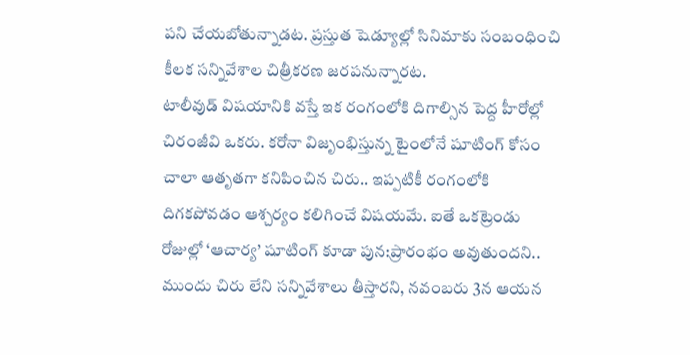పని చేయబోతున్నాడట. ప్రస్తుత షెడ్యూల్లో సినిమాకు సంబంధించి కీలక సన్నివేశాల చిత్రీకరణ జరపనున్నారట.
టాలీవుడ్ విషయానికి వస్తే ఇక రంగంలోకి దిగాల్సిన పెద్ద హీరోల్లో చిరంజీవి ఒకరు. కరోనా విజృంభిస్తున్న టైంలోనే షూటింగ్ కోసం చాలా ఆతృతగా కనిపించిన చిరు.. ఇప్పటికీ రంగంలోకి దిగకపోవడం ఆశ్చర్యం కలిగించే విషయమే. ఐతే ఒకట్రెండు రోజుల్లో ‘ఆచార్య’ షూటింగ్ కూడా పున:ప్రారంభం అవుతుందని.. ముందు చిరు లేని సన్నివేశాలు తీస్తారని, నవంబరు 3న ఆయన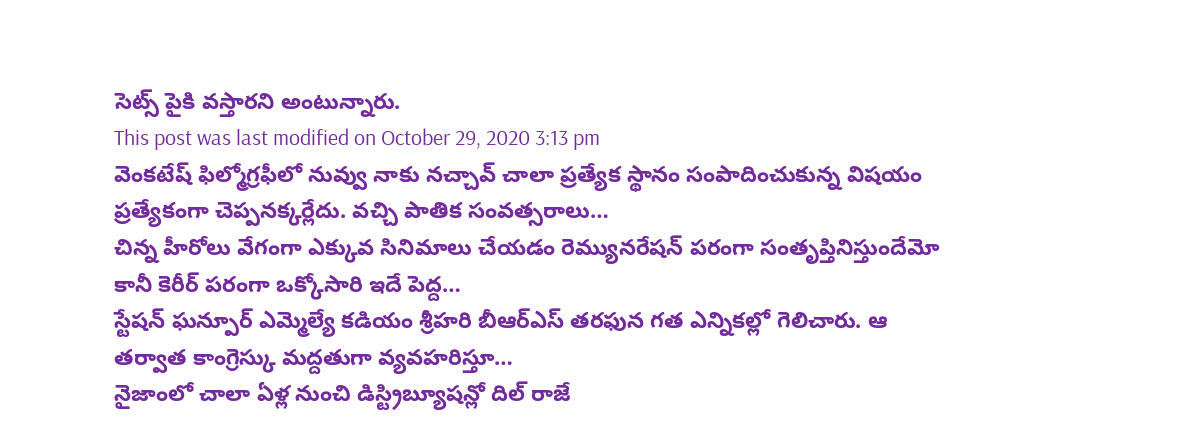సెట్స్ పైకి వస్తారని అంటున్నారు.
This post was last modified on October 29, 2020 3:13 pm
వెంకటేష్ ఫిల్మోగ్రఫీలో నువ్వు నాకు నచ్చావ్ చాలా ప్రత్యేక స్థానం సంపాదించుకున్న విషయం ప్రత్యేకంగా చెప్పనక్కర్లేదు. వచ్చి పాతిక సంవత్సరాలు…
చిన్న హీరోలు వేగంగా ఎక్కువ సినిమాలు చేయడం రెమ్యునరేషన్ పరంగా సంతృప్తినిస్తుందేమో కానీ కెరీర్ పరంగా ఒక్కోసారి ఇదే పెద్ద…
స్టేషన్ ఘన్పూర్ ఎమ్మెల్యే కడియం శ్రీహరి బీఆర్ఎస్ తరఫున గత ఎన్నికల్లో గెలిచారు. ఆ తర్వాత కాంగ్రెస్కు మద్దతుగా వ్యవహరిస్తూ…
నైజాంలో చాలా ఏళ్ల నుంచి డిస్ట్రిబ్యూషన్లో దిల్ రాజే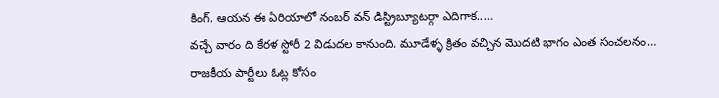కింగ్. ఆయన ఈ ఏరియాలో నంబర్ వన్ డిస్ట్రిబ్యూటర్గా ఎదిగాక..…
వచ్చే వారం ది కేరళ స్టోరీ 2 విడుదల కానుంది. మూడేళ్ళ క్రితం వచ్చిన మొదటి భాగం ఎంత సంచలనం…
రాజకీయ పార్టీలు ఓట్ల కోసం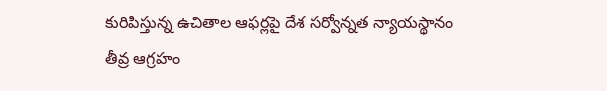కురిపిస్తున్న ఉచితాల ఆఫర్లపై దేశ సర్వోన్నత న్యాయస్థానం తీవ్ర ఆగ్రహం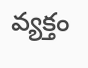వ్యక్తం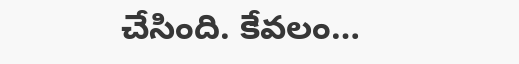చేసింది. కేవలం…